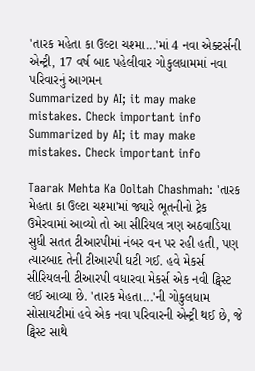'તારક મહેતા કા ઉલ્ટા ચશ્મા...'માં 4 નવા એક્ટર્સની એન્ટ્રી, 17 વર્ષ બાદ પહેલીવાર ગોકુલધામમાં નવા પરિવારનું આગમન
Summarized by AI; it may make mistakes. Check important info
Summarized by AI; it may make mistakes. Check important info

Taarak Mehta Ka Ooltah Chashmah: 'તારક મેહતા કા ઉલ્ટા ચશ્મા'માં જ્યારે ભૂતનીનો ટ્રેક ઉમેરવામાં આવ્યો તો આ સીરિયલ ત્રણ અઠવાડિયા સુધી સતત ટીઆરપીમાં નંબર વન પર રહી હતી, પણ ત્યારબાદ તેની ટીઆરપી ઘટી ગઈ. હવે મેકર્સ સીરિયલની ટીઆરપી વધારવા મેકર્સ એક નવી ટ્વિસ્ટ લઈ આવ્યા છે. 'તારક મેહતા...'ની ગોકુલધામ સોસાયટીમાં હવે એક નવા પરિવારની એન્ટ્રી થઈ છે, જે ટ્વિસ્ટ સાથે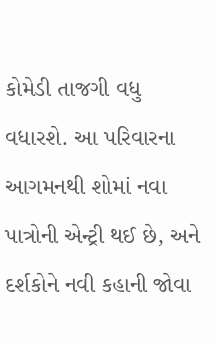કોમેડી તાજગી વધુ વધારશે. આ પરિવારના આગમનથી શોમાં નવા પાત્રોની એન્ટ્રી થઈ છે, અને દર્શકોને નવી કહાની જોવા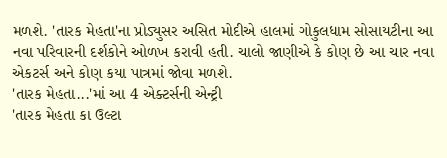મળશે. 'તારક મેહતા'ના પ્રોડ્યુસર અસિત મોદીએ હાલમાં ગોકુલધામ સોસાયટીના આ નવા પરિવારની દર્શકોને ઓળખ કરાવી હતી. ચાલો જાણીએ કે કોણ છે આ ચાર નવા એકટર્સ અને કોણ કયા પાત્રમાં જોવા મળશે.
'તારક મેહતા...'માં આ 4 એક્ટર્સની એન્ટ્રી
'તારક મેહતા કા ઉલ્ટા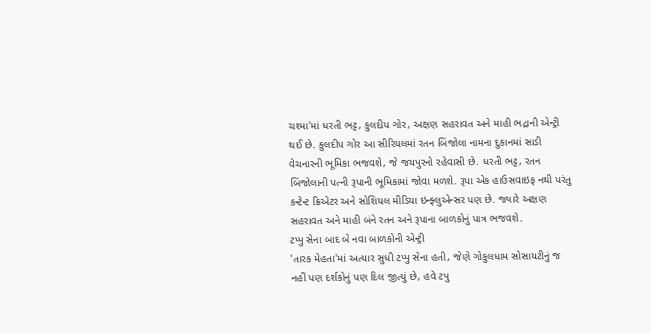ચશ્મા'માં ધરતી ભટ્ટ, કુલદીપ ગોર, અક્ષણ સહરાવત અને માહી ભદ્રાની એન્ટ્રી થઈ છે. કુલદીપ ગોર આ સીરિયલમાં રતન બિંજોલા નામના દુકાનમાં સાડી વેચનારની ભૂમિકા ભજવશે, જે જયપુરનો રહેવાસી છે. ધરતી ભટ્ટ, રતન બિંજોલાની પત્ની રૂપાની ભૂમિકામાં જોવા મળશે. રૂપા એક હાઉસવાઇફ નથી પરંતુ કન્ટેન્ટ ક્રિએટર અને સોશિયલ મીડિયા ઇન્ફ્લુએન્સર પણ છે. જ્યારે અક્ષણ સહરાવત અને માહી બંને રતન અને રૂપાના બાળકોનું પાત્ર ભજવશે.
ટપ્પુ સેના બાદ બે નવા બાળકોની એન્ટ્રી
'તારક મેહતા'માં અત્યાર સુધી ટપ્પુ સેના હતી, જેણે ગોકુલધામ સોસાયટીનું જ નહીં પણ દર્શકોનું પણ દિલ જીત્યું છે, હવે ટપુ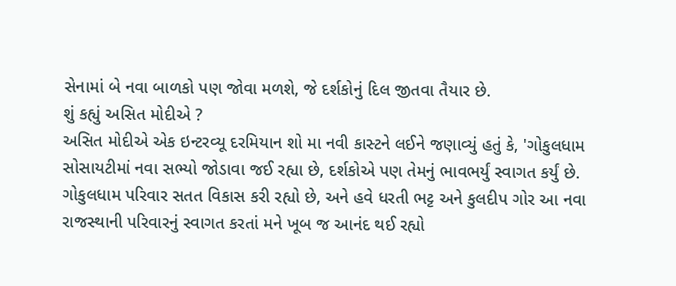સેનામાં બે નવા બાળકો પણ જોવા મળશે, જે દર્શકોનું દિલ જીતવા તૈયાર છે.
શું કહ્યું અસિત મોદીએ ?
અસિત મોદીએ એક ઇન્ટરવ્યૂ દરમિયાન શો મા નવી કાસ્ટને લઈને જણાવ્યું હતું કે, 'ગોકુલધામ સોસાયટીમાં નવા સભ્યો જોડાવા જઈ રહ્યા છે, દર્શકોએ પણ તેમનું ભાવભર્યું સ્વાગત કર્યું છે. ગોકુલધામ પરિવાર સતત વિકાસ કરી રહ્યો છે, અને હવે ધરતી ભટ્ટ અને કુલદીપ ગોર આ નવા રાજસ્થાની પરિવારનું સ્વાગત કરતાં મને ખૂબ જ આનંદ થઈ રહ્યો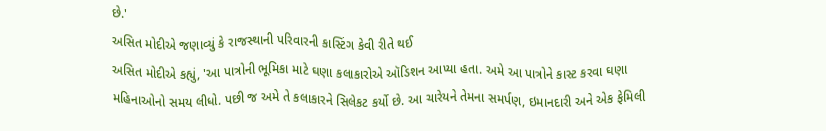છે.'
અસિત મોદીએ જણાવ્યું કે રાજસ્થાની પરિવારની કાસ્ટિંગ કેવી રીતે થઈ
અસિત મોદીએ કહ્યું, 'આ પાત્રોની ભૂમિકા માટે ઘણા કલાકારોએ ઑડિશન આપ્યા હતા. અમે આ પાત્રોને કાસ્ટ કરવા ઘણા મહિનાઓનો સમય લીધો. પછી જ અમે તે કલાકારને સિલેકટ કર્યો છે. આ ચારેયને તેમના સમર્પણ, ઇમાનદારી અને એક ફેમિલી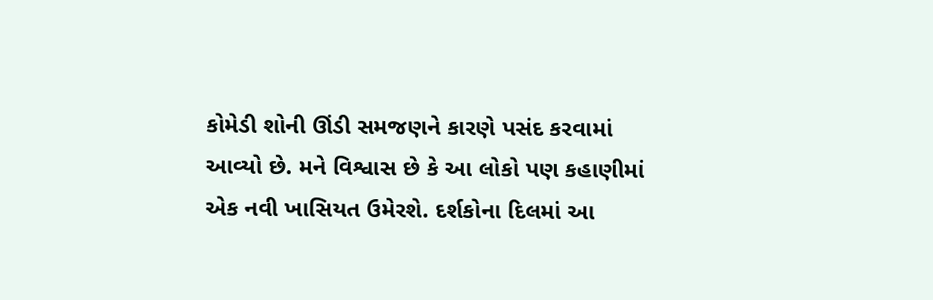કોમેડી શોની ઊંડી સમજણને કારણે પસંદ કરવામાં આવ્યો છે. મને વિશ્વાસ છે કે આ લોકો પણ કહાણીમાં એક નવી ખાસિયત ઉમેરશે. દર્શકોના દિલમાં આ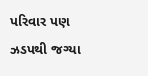પરિવાર પણ ઝડપથી જગ્યા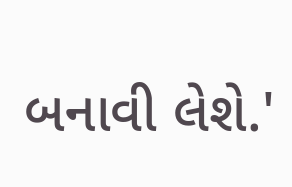બનાવી લેશે.'